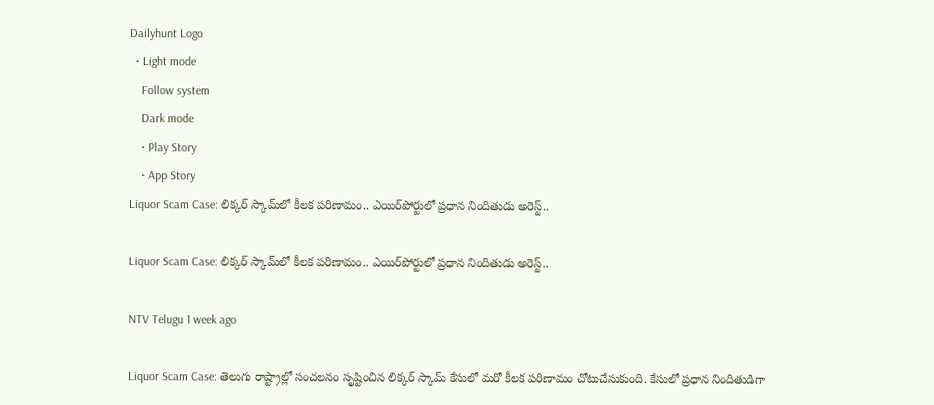Dailyhunt Logo
  • Light mode
    Follow system
    Dark mode
    • Play Story
    • App Story
Liquor Scam Case: లిక్కర్ స్కామ్‌లో కీలక పరిణామం.. ఎయిర్‌పోర్టులో ప్రధాన నిందితుడు అరెస్ట్..

Liquor Scam Case: లిక్కర్ స్కామ్‌లో కీలక పరిణామం.. ఎయిర్‌పోర్టులో ప్రధాన నిందితుడు అరెస్ట్..

NTV Telugu 1 week ago

Liquor Scam Case: తెలుగు రాష్ట్రాల్లో సంచలనం సృష్టించిన లిక్కర్ స్కామ్ కేసులో మరో కీలక పరిణామం చోటుచేసుకుంది. కేసులో ప్రధాన నిందితుడిగా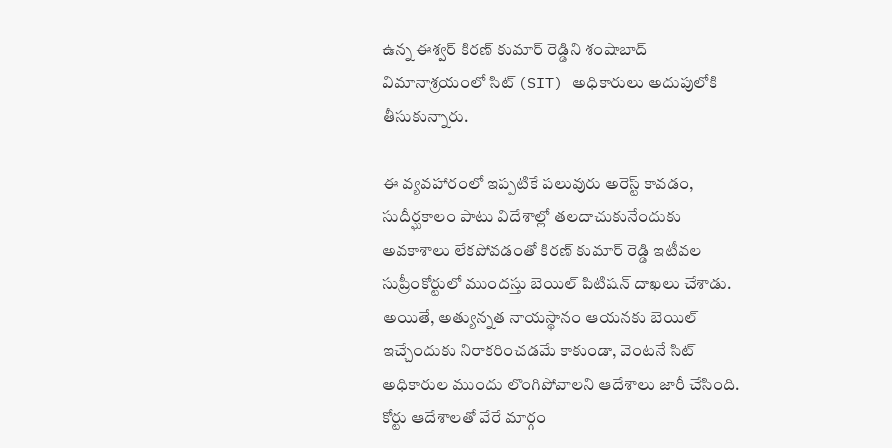ఉన్న ఈశ్వర్ కిరణ్ కుమార్ రెడ్డిని శంషాబాద్ విమానాశ్రయంలో సిట్ (SIT) అధికారులు అదుపులోకి తీసుకున్నారు.

ఈ వ్యవహారంలో ఇప్పటికే పలువురు అరెస్ట్ కావడం, సుదీర్ఘకాలం పాటు విదేశాల్లో తలదాచుకునేందుకు అవకాశాలు లేకపోవడంతో కిరణ్ కుమార్ రెడ్డి ఇటీవల సుప్రీంకోర్టులో ముందస్తు బెయిల్ పిటిషన్ దాఖలు చేశాడు. అయితే, అత్యున్నత నాయస్థానం ఆయనకు బెయిల్ ఇచ్చేందుకు నిరాకరించడమే కాకుండా, వెంటనే సిట్ అధికారుల ముందు లొంగిపోవాలని ఆదేశాలు జారీ చేసింది. కోర్టు ఆదేశాలతో వేరే మార్గం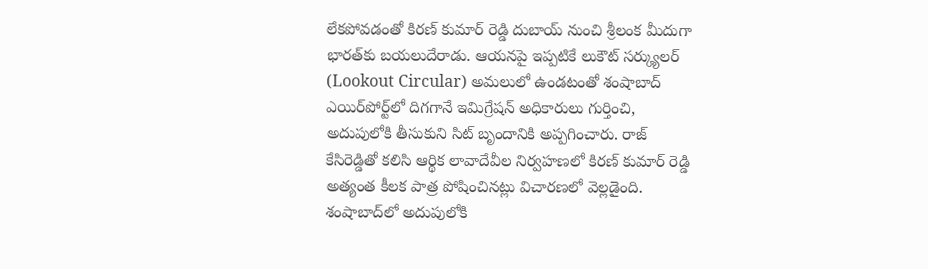లేకపోవడంతో కిరణ్ కుమార్ రెడ్డి దుబాయ్ నుంచి శ్రీలంక మీదుగా భారత్‌కు బయలుదేరాడు. ఆయనపై ఇప్పటికే లుకౌట్ సర్క్యులర్ (Lookout Circular) అమలులో ఉండటంతో శంషాబాద్ ఎయిర్‌పోర్ట్‌లో దిగగానే ఇమిగ్రేషన్ అధికారులు గుర్తించి, అదుపులోకి తీసుకుని సిట్ బృందానికి అప్పగించారు. రాజ్ కేసిరెడ్డితో కలిసి ఆర్థిక లావాదేవీల నిర్వహణలో కిరణ్ కుమార్ రెడ్డి అత్యంత కీలక పాత్ర పోషించినట్లు విచారణలో వెల్లడైంది. శంషాబాద్‌లో అదుపులోకి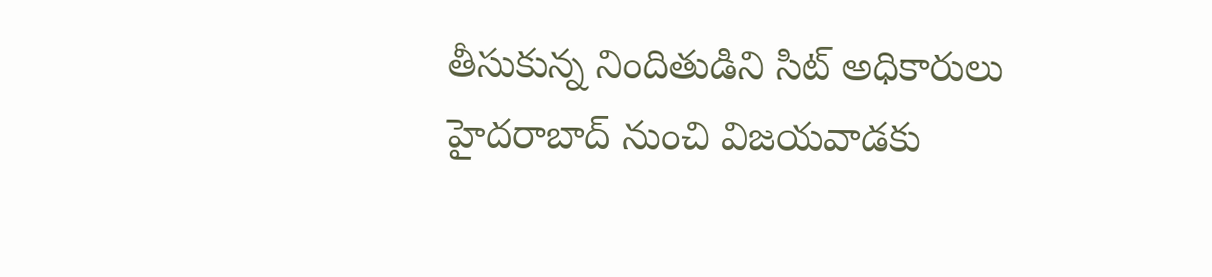తీసుకున్న నిందితుడిని సిట్ అధికారులు హైదరాబాద్ నుంచి విజయవాడకు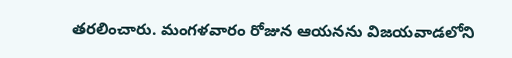తరలించారు. మంగళవారం రోజున ఆయనను విజయవాడలోని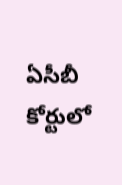ఏసీబీ కోర్టులో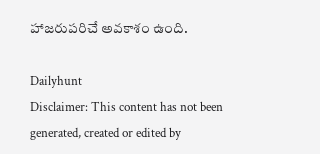హాజరుపరిచే అవకాశం ఉంది.

Dailyhunt
Disclaimer: This content has not been generated, created or edited by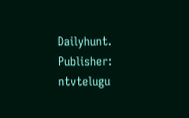Dailyhunt. Publisher: ntvtelugu